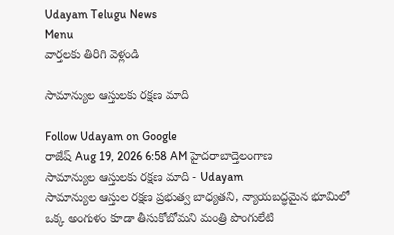Udayam Telugu News
Menu
వార్తలకు తిరిగి వెళ్లండి

సామాన్యుల ఆస్తులకు రక్షణ మాది

Follow Udayam on Google
రాజేష్ Aug 19, 2026 6:58 AM హైదరాబాద్తెలంగాణ
సామాన్యుల ఆస్తులకు రక్షణ మాది - Udayam
సామాన్యుల ఆస్తుల రక్షణ ప్రభుత్వ బాధ్యతని, న్యాయబద్ధమైన భూమిలో ఒక్క అంగుళం కూడా తీసుకోబోమని మంత్రి పొంగులేటి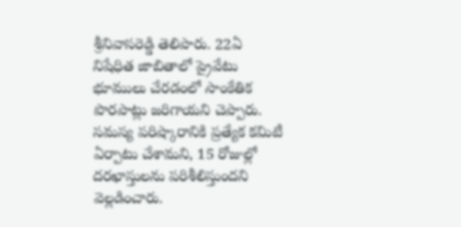శ్రీనివాసరెడ్డి తెలిపారు. 22ఏ నిషేధిత జాబితాలో ప్రైవేటు భూములు చేరడంలో సాంకేతిక పొరపాట్లు జరిగాయని చెప్పారు. సమస్య పరిష్కారానికి ప్రత్యేక కమిటీ ఏర్పాటు చేశామని, 15 రోజుల్లో దరఖాస్తులను పరిశీలిస్తుందని వెల్లడించారు.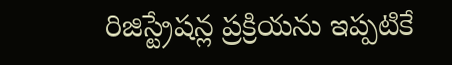రిజిస్ట్రేషన్ల ప్రక్రియను ఇప్పటికే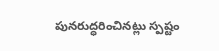పునరుద్ధరించినట్లు స్పష్టం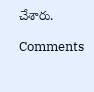చేశారు.

Comments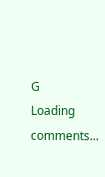G
Loading comments...